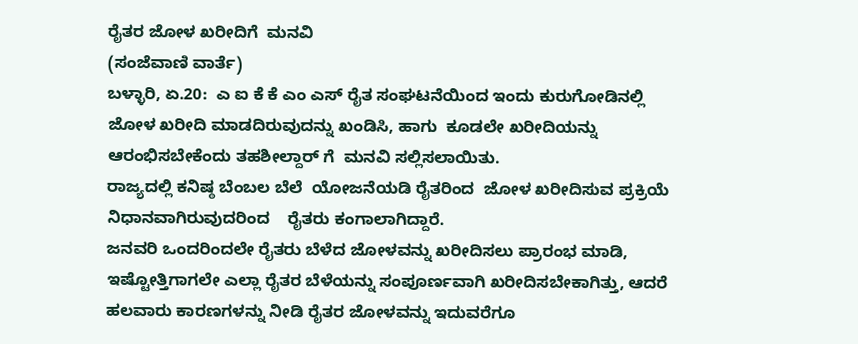ರೈತರ ಜೋಳ ಖರೀದಿಗೆ  ಮನವಿ
(ಸಂಜೆವಾಣಿ ವಾರ್ತೆ)
ಬಳ್ಳಾರಿ, ಏ.20:  ಎ ಐ ಕೆ ಕೆ ಎಂ ಎಸ್ ರೈತ ಸಂಘಟನೆಯಿಂದ ಇಂದು ಕುರುಗೋಡಿನಲ್ಲಿ ಜೋಳ ಖರೀದಿ ಮಾಡದಿರುವುದನ್ನು ಖಂಡಿಸಿ, ಹಾಗು  ಕೂಡಲೇ ಖರೀದಿಯನ್ನು  ಆರಂಭಿಸಬೇಕೆಂದು ತಹಶೀಲ್ದಾರ್ ಗೆ  ಮನವಿ ಸಲ್ಲಿಸಲಾಯಿತು.
ರಾಜ್ಯದಲ್ಲಿ ಕನಿಷ್ಠ ಬೆಂಬಲ ಬೆಲೆ  ಯೋಜನೆಯಡಿ ರೈತರಿಂದ  ಜೋಳ ಖರೀದಿಸುವ ಪ್ರಕ್ರಿಯೆ ನಿಧಾನವಾಗಿರುವುದರಿಂದ    ರೈತರು ಕಂಗಾಲಾಗಿದ್ದಾರೆ.
ಜನವರಿ ಒಂದರಿಂದಲೇ ರೈತರು ಬೆಳೆದ ಜೋಳವನ್ನು ಖರೀದಿಸಲು ಪ್ರಾರಂಭ ಮಾಡಿ, ಇಷ್ಟೋತ್ತಿಗಾಗಲೇ ಎಲ್ಲಾ ರೈತರ ಬೆಳೆಯನ್ನು ಸಂಪೂರ್ಣವಾಗಿ ಖರೀದಿಸಬೇಕಾಗಿತ್ತು, ಆದರೆ ಹಲವಾರು ಕಾರಣಗಳನ್ನು ನೀಡಿ ರೈತರ ಜೋಳವನ್ನು ಇದುವರೆಗೂ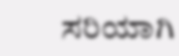ಸರಿಯಾಗಿ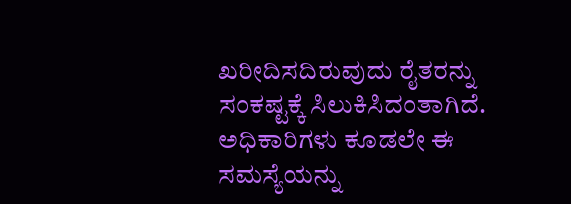ಖರೀದಿಸದಿರುವುದು ರೈತರನ್ನು ಸಂಕಷ್ಟಕ್ಕೆ ಸಿಲುಕಿಸಿದಂತಾಗಿದೆ.
ಅಧಿಕಾರಿಗಳು ಕೂಡಲೇ ಈ ಸಮಸ್ಯೆಯನ್ನು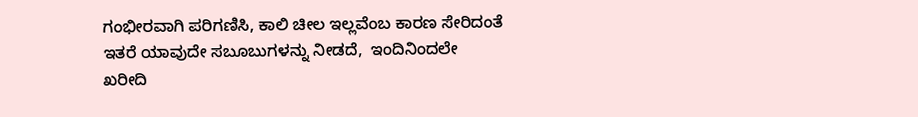ಗಂಭೀರವಾಗಿ ಪರಿಗಣಿಸಿ, ಕಾಲಿ ಚೀಲ ಇಲ್ಲವೆಂಬ ಕಾರಣ ಸೇರಿದಂತೆ ಇತರೆ ಯಾವುದೇ ಸಬೂಬುಗಳನ್ನು ನೀಡದೆ,  ಇಂದಿನಿಂದಲೇ ಖರೀದಿ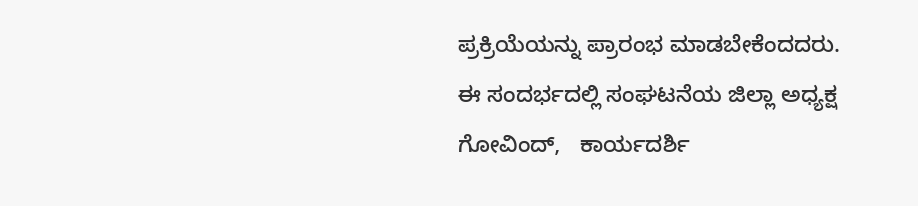ಪ್ರಕ್ರಿಯೆಯನ್ನು ಪ್ರಾರಂಭ ಮಾಡಬೇಕೆಂದದರು.
ಈ ಸಂದರ್ಭದಲ್ಲಿ ಸಂಘಟನೆಯ ಜಿಲ್ಲಾ ಅಧ್ಯಕ್ಷ ಗೋವಿಂದ್,   ಕಾರ್ಯದರ್ಶಿ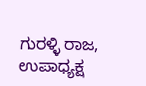ಗುರಳ್ಳಿ ರಾಜ,  ಉಪಾಧ್ಯಕ್ಷ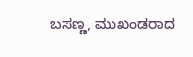ಬಸಣ್ಣ, ಮುಖಂಡರಾದ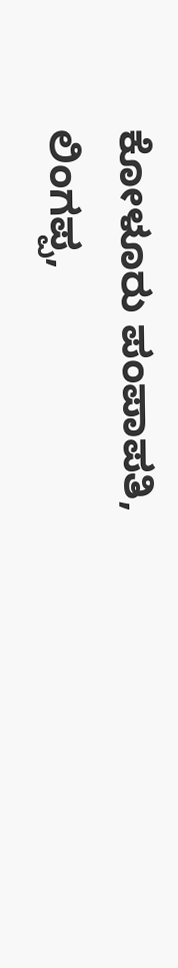ಕೋಳೂರು ಪಂಪಾಪತಿ, ಲಿಂಗಪ್ಪ,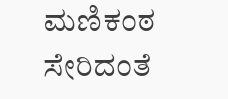ಮಣಿಕಂಠ ಸೇರಿದಂತೆ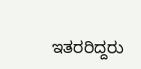ಇತರರಿದ್ದರು